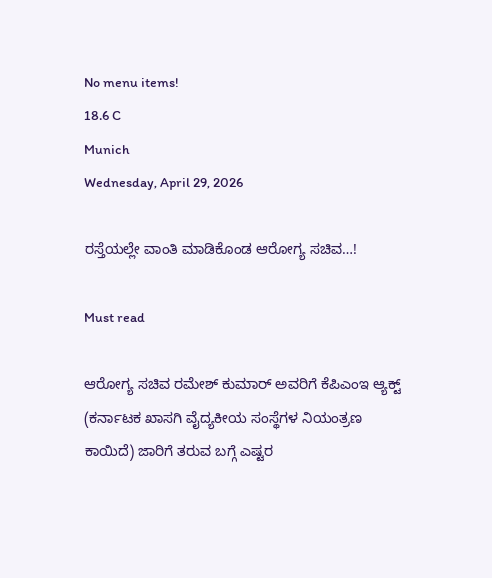No menu items!
18.6 C
Munich
Wednesday, April 29, 2026

ರಸ್ತೆಯಲ್ಲೇ ವಾಂತಿ ಮಾಡಿಕೊಂಡ ಆರೋಗ್ಯ ಸಚಿವ…!

Must read

ಆರೋಗ್ಯ ಸಚಿವ ರಮೇಶ್ ಕುಮಾರ್ ಅವರಿಗೆ ಕೆಪಿಎಂಇ ಆ್ಯಕ್ಟ್ (ಕರ್ನಾಟಕ ಖಾಸಗಿ ವೈದ್ಯಕೀಯ ಸಂಸ್ಥೆಗಳ ನಿಯಂತ್ರಣ ಕಾಯಿದೆ) ಜಾರಿಗೆ ತರುವ ಬಗ್ಗೆ ಎಷ್ಟರ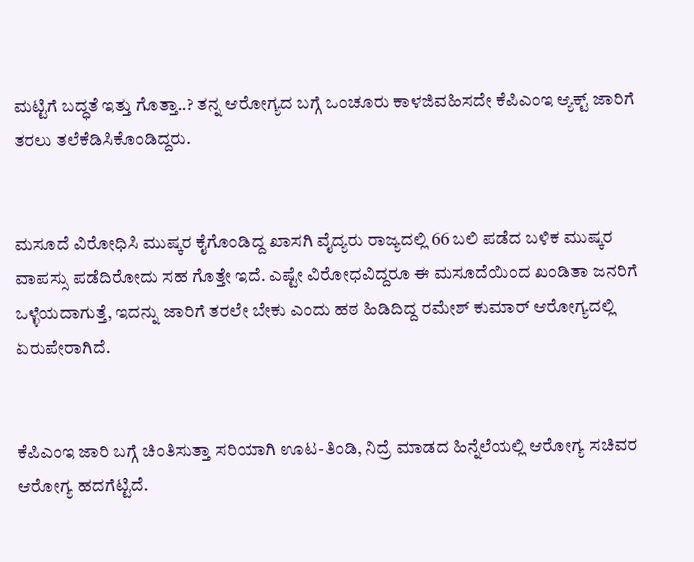ಮಟ್ಟಿಗೆ ಬದ್ಧತೆ ಇತ್ತು ಗೊತ್ತಾ..? ತನ್ನ ಆರೋಗ್ಯದ ಬಗ್ಗೆ ಒಂಚೂರು ಕಾಳಜಿವಹಿಸದೇ ಕೆಪಿಎಂಇ ಆ್ಯಕ್ಟ್ ಜಾರಿಗೆ ತರಲು ತಲೆಕೆಡಿಸಿಕೊಂಡಿದ್ದರು.


ಮಸೂದೆ ವಿರೋಧಿಸಿ ಮುಷ್ಕರ ಕೈಗೊಂಡಿದ್ದ ಖಾಸಗಿ ವೈದ್ಯರು ರಾಜ್ಯದಲ್ಲಿ 66 ಬಲಿ ಪಡೆದ ಬಳಿಕ ಮುಷ್ಕರ ವಾಪಸ್ಸು ಪಡೆದಿರೋದು ಸಹ ಗೊತ್ತೇ ಇದೆ. ಎಷ್ಟೇ ವಿರೋಧವಿದ್ದರೂ ಈ ಮಸೂದೆಯಿಂದ ಖಂಡಿತಾ ಜನರಿಗೆ ಒಳ್ಳೆಯದಾಗುತ್ತೆ, ಇದನ್ನು ಜಾರಿಗೆ ತರಲೇ ಬೇಕು ಎಂದು ಹಠ ಹಿಡಿದಿದ್ದ ರಮೇಶ್ ಕುಮಾರ್ ಆರೋಗ್ಯದಲ್ಲಿ ಏರುಪೇರಾಗಿದೆ.


ಕೆಪಿಎಂಇ ಜಾರಿ ಬಗ್ಗೆ ಚಿಂತಿಸುತ್ತಾ ಸರಿಯಾಗಿ ಊಟ-ತಿಂಡಿ, ನಿದ್ರೆ ಮಾಡದ ಹಿನ್ನೆಲೆಯಲ್ಲಿ ಆರೋಗ್ಯ ಸಚಿವರ ಆರೋಗ್ಯ ಹದಗೆಟ್ಟಿದೆ.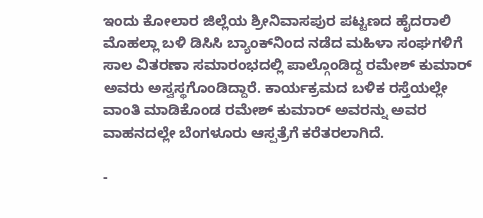ಇಂದು ಕೋಲಾರ ಜಿಲ್ಲೆಯ ಶ್ರೀನಿವಾಸಪುರ ಪಟ್ಟಣದ ಹೈದರಾಲಿ ಮೊಹಲ್ಲಾ ಬಳಿ ಡಿಸಿಸಿ ಬ್ಯಾಂಕ್‍ನಿಂದ ನಡೆದ ಮಹಿಳಾ ಸಂಘಗಳಿಗೆ ಸಾಲ ವಿತರಣಾ ಸಮಾರಂಭದಲ್ಲಿ ಪಾಲ್ಗೊಂಡಿದ್ದ ರಮೇಶ್ ಕುಮಾರ್ ಅವರು ಅಸ್ವಸ್ಥಗೊಂಡಿದ್ದಾರೆ. ಕಾರ್ಯಕ್ರಮದ ಬಳಿಕ ರಸ್ತೆಯಲ್ಲೇ ವಾಂತಿ ಮಾಡಿಕೊಂಡ ರಮೇಶ್ ಕುಮಾರ್ ಅವರನ್ನು ಅವರ ವಾಹನದಲ್ಲೇ ಬೆಂಗಳೂರು ಆಸ್ಪತ್ರೆಗೆ ಕರೆತರಲಾಗಿದೆ.

-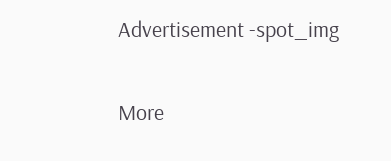Advertisement -spot_img

More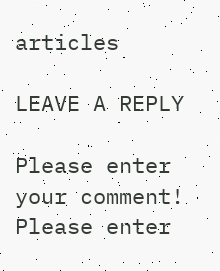articles

LEAVE A REPLY

Please enter your comment!
Please enter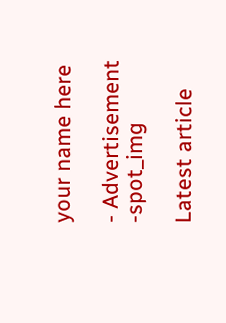your name here

- Advertisement -spot_img

Latest article